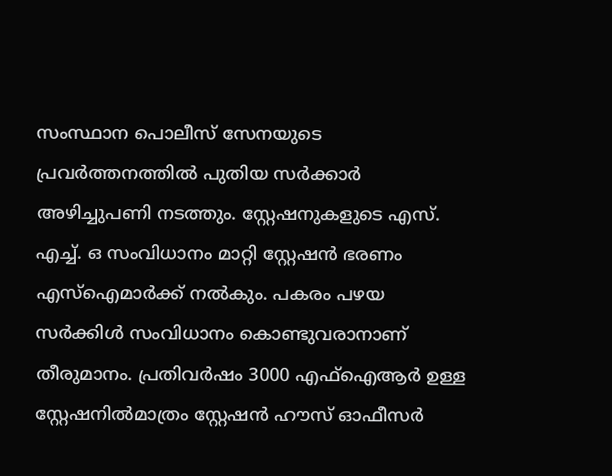സംസ്ഥാന പൊലീസ് സേനയുടെ പ്രവർത്തനത്തിൽ പുതിയ സർക്കാർ അഴിച്ചുപണി നടത്തും. സ്റ്റേഷനുകളുടെ എസ്. എച്ച്. ഒ സംവിധാനം മാറ്റി സ്റ്റേഷൻ ഭരണം എസ്ഐമാർക്ക് നൽകും. പകരം പഴയ സർക്കിൾ സംവിധാനം കൊണ്ടുവരാനാണ് തീരുമാനം. പ്രതിവർഷം 3000 എഫ്ഐആർ ഉള്ള സ്റ്റേഷനിൽമാത്രം സ്റ്റേഷൻ ഹൗസ് ഓഫീസർ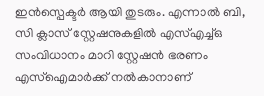ഇൻസ്പെക്ടർ ആയി തുടരും. എന്നാൽ ബി, സി ക്ലാസ് സ്റ്റേഷനുകളിൽ എസ്എച്ച്ഒ സംവിധാനം മാറി സ്റ്റേഷൻ ഭരണം എസ്ഐമാർക്ക് നൽകാനാണ്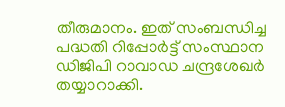തീരുമാനം. ഇത് സംബന്ധിച്ച പദ്ധതി റിപ്പോർട്ട് സംസ്ഥാന ഡിജിപി റാവാഡ ചന്ദ്രശേഖർ തയ്യാറാക്കി.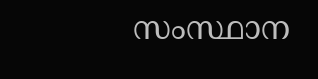സംസ്ഥാന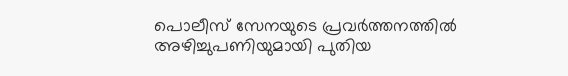പൊലീസ് സേനയുടെ പ്രവർത്തനത്തിൽ അഴിച്ചുപണിയുമായി പുതിയ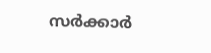സർക്കാർ